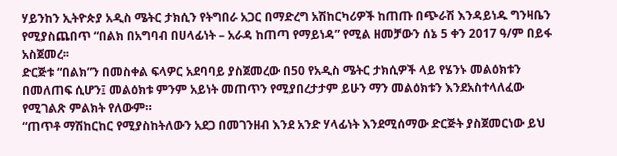ሃይንከን ኢትዮጵያ አዲስ ሜትር ታክሲን የትግበራ አጋር በማድረግ አሽከርካሪዎች ከጠጡ በጭራሽ እንዳይነዱ ግንዛቤን የሚያስጨበጥ “በልክ በአግባብ በሀላፊነት – አራዳ ከጠጣ የማይነዳ” የሚል ዘመቻውን ሰኔ 5 ቀን 2017 ዓ/ም በይፋ አስጀመረ፡፡
ድርጅቱ “በልክ”ን በመስቀል ፍላዎር አደባባይ ያስጀመረው በ50 የአዲስ ሜትር ታክሲዎች ላይ የሄንኑ መልዕክቱን በመለጠፍ ሲሆን፤ መልዕክቱ ምንም አይነት መጠጥን የሚያበረታታም ይሁን ማን መልዕክቱን እንደአስተላለፈው የሚገልጽ ምልክት የለውም።
“ጠጥቶ ማሽከርከር የሚያስከትለውን አደጋ በመገንዘብ እንደ አንድ ሃላፊነት እንደሚሰማው ድርጅት ያስጀመርነው ይህ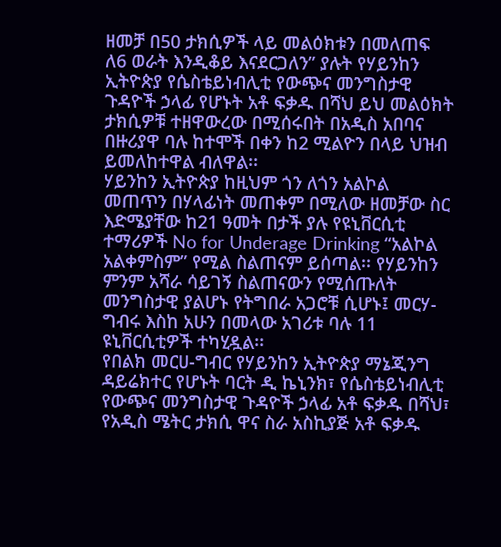ዘመቻ በ50 ታክሲዎች ላይ መልዕክቱን በመለጠፍ ለ6 ወራት እንዲቆይ እናደርጋለን” ያሉት የሃይንከን ኢትዮጵያ የሴስቴይነብሊቲ የውጭና መንግስታዊ ጉዳዮች ኃላፊ የሆኑት አቶ ፍቃዱ በሻህ ይህ መልዕክት ታክሲዎቹ ተዘዋውረው በሚሰሩበት በአዲስ አበባና በዙሪያዋ ባሉ ከተሞች በቀን ከ2 ሚልዮን በላይ ህዝብ ይመለከተዋል ብለዋል፡፡
ሃይንከን ኢትዮጵያ ከዚህም ጎን ለጎን አልኮል መጠጥን በሃላፊነት መጠቀም በሚለው ዘመቻው ስር እድሜያቸው ከ21 ዓመት በታች ያሉ የዩኒቨርሲቲ ተማሪዎች No for Underage Drinking “አልኮል አልቀምስም” የሚል ስልጠናም ይሰጣል፡፡ የሃይንከን ምንም አሻራ ሳይገኝ ስልጠናውን የሚሰጡለት መንግስታዊ ያልሆኑ የትግበራ አጋሮቹ ሲሆኑ፤ መርሃ-ግብሩ እስከ አሁን በመላው አገሪቱ ባሉ 11 ዩኒቨርሲቲዎች ተካሂዷል፡፡
የበልክ መርሀ-ግብር የሃይንከን ኢትዮጵያ ማኔጂንግ ዳይሬክተር የሆኑት ባርት ዲ ኬኒንክ፣ የሴስቴይነብሊቲ የውጭና መንግስታዊ ጉዳዮች ኃላፊ አቶ ፍቃዱ በሻህ፣ የአዲስ ሜትር ታክሲ ዋና ስራ አስኪያጅ አቶ ፍቃዱ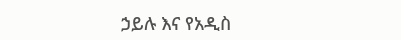ኃይሉ እና የአዲስ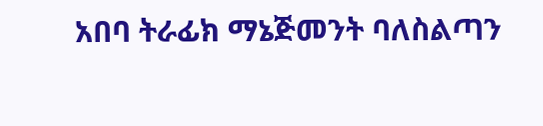አበባ ትራፊክ ማኔጅመንት ባለስልጣን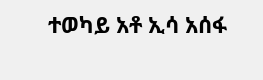ተወካይ አቶ ኢሳ አሰፋ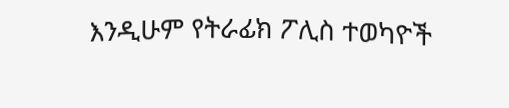እንዲሁም የትራፊክ ፖሊስ ተወካዮች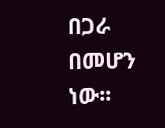በጋራ በመሆን ነው፡፡